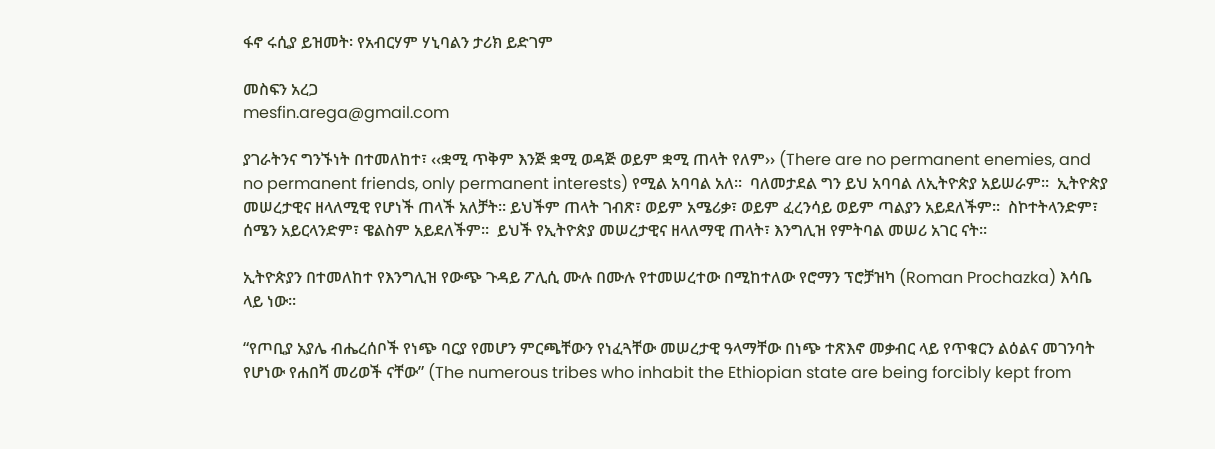ፋኖ ሩሲያ ይዝመት፡ የአብርሃም ሃኒባልን ታሪክ ይድገም

መስፍን አረጋ
mesfin.arega@gmail.com

ያገራትንና ግንኙነት በተመለከተ፣ ‹‹ቋሚ ጥቅም እንጅ ቋሚ ወዳጅ ወይም ቋሚ ጠላት የለም›› (There are no permanent enemies, and no permanent friends, only permanent interests) የሚል አባባል አለ፡፡  ባለመታደል ግን ይህ አባባል ለኢትዮጵያ አይሠራም፡፡  ኢትዮጵያ መሠረታዊና ዘላለሚዊ የሆነች ጠላች አለቻት፡፡ ይህችም ጠላት ገብጽ፣ ወይም አሜሪቃ፣ ወይም ፈረንሳይ ወይም ጣልያን አይደለችም፡፡  ስኮተትላንድም፣ ሰሜን አይርላንድም፣ ዌልስም አይደለችም፡፡  ይህች የኢትዮጵያ መሠረታዊና ዘላለማዊ ጠላት፣ እንግሊዝ የምትባል መሠሪ አገር ናት፡፡

ኢትዮጵያን በተመለከተ የእንግሊዝ የውጭ ጉዳይ ፖሊሲ ሙሉ በሙሉ የተመሠረተው በሚከተለው የሮማን ፕሮቻዝካ (Roman Prochazka) እሳቤ ላይ ነው፡፡

“የጦቢያ አያሌ ብሔረሰቦች የነጭ ባርያ የመሆን ምርጫቸውን የነፈጓቸው መሠረታዊ ዓላማቸው በነጭ ተጽእኖ መቃብር ላይ የጥቁርን ልዕልና መገንባት የሆነው የሐበሻ መሪወች ናቸው” (The numerous tribes who inhabit the Ethiopian state are being forcibly kept from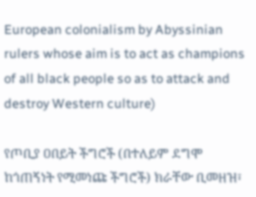European colonialism by Abyssinian rulers whose aim is to act as champions of all black people so as to attack and destroy Western culture)

የጦቢያ ዐበይት ችግሮች (በተለይም ደግሞ ከጎጠኝነት የሚመነጩ ችግሮች) ክራቸው ቢመዘዝ፣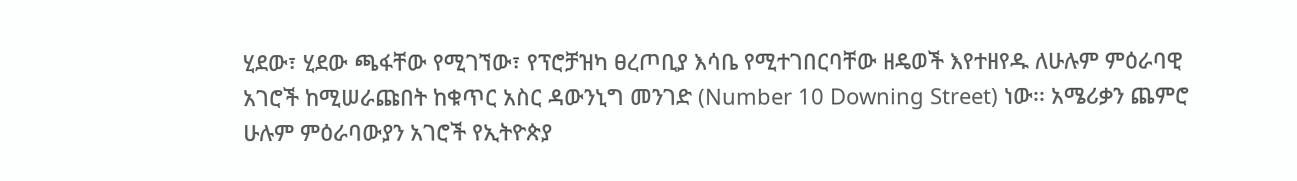ሂደው፣ ሂደው ጫፋቸው የሚገኘው፣ የፕሮቻዝካ ፀረጦቢያ እሳቤ የሚተገበርባቸው ዘዴወች እየተዘየዱ ለሁሉም ምዕራባዊ አገሮች ከሚሠራጩበት ከቁጥር አስር ዳውንኒግ መንገድ (Number 10 Downing Street) ነው፡፡ አሜሪቃን ጨምሮ ሁሉም ምዕራባውያን አገሮች የኢትዮጵያ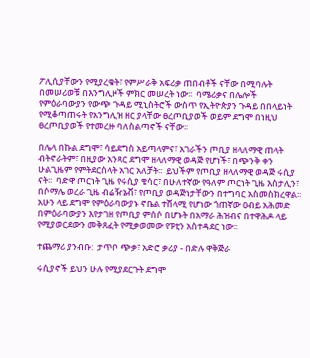ፖሊሲያቸውን የሚያረቁት፣ የምሥራቅ አፍሪቃ ጠበብቶች ናቸው በሚባሉት በመሠሪወቹ በእንግሊዞች ምክር መሠረት ነው፡፡  ባሜሪቃና በሌሎች የምዕራባውያን የውጭ ጉዳይ ሚኒስትሮች ውስጥ የኢትዮጵያን ጉዳይ በበላይነት የሚቆጣጠሩት የአንግሊዝ ዘር ያላቸው ፀረጦቢያወች ወይም ደግሞ በነዚህ ፀረጦቢያወች የተመረዙ ባለስልጣኖች ናቸው፡፡

በሌላ በኩል ደግሞ፣ ሳይደግስ አይጣላምና፣ አገራችን ጦቢያ ዘላለማዊ ጠላት ብትኖራትም፣ በዚያው አንጻር ደግሞ ዘላለማዊ ወዳጅ የሆነች፣ በጭንቅ ቀን ሁልጊዜም የምትደርስላት አገር አለቻት፡፡  ይህችም የጦቢያ ዘላለማዊ ወዳጅ ሩሲያ ናት፡፡  ባድዋ ጦርነት ጊዜ የሩሲያ ቄሳር፣ በሁለተኛው የዓለም ጦርነት ጊዜ እስታሊን፣ በሶማሌ ወረራ ጊዜ ብሬዥኔቭ፣ የጦቢያ ወዳጅነታቸውን በተግባር አስመስክረዋል፡፡  አሁን ላይ ደግሞ የምዕራባውያኑ ኖቤል ተሸላሚ የሆነው ጎጠኛው ዐብይ አሕመድ በምዕራባውያን እየታገዘ የጦቢያ ምሰሶ በሆኑት በአማራ ሕዝብና በተዋሕዶ ላይ የሚያወርደውን መቅጸፈት የሚቃወመው የፑቲን አስተዳደር ነው፡፡

ተጨማሪ ያንብቡ:  ታጥቦ ጭቃ፣ አድሮ ቃሪያ - በድሉ ዋቅጅራ

ሩሲያኖች ይህን ሁሉ የሚያደርጉት ደግሞ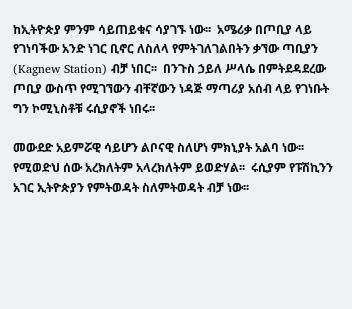ከኢትዮጵያ ምንም ሳይጠይቁና ሳያገኙ ነው፡፡  አሜሪቃ በጦቢያ ላይ የገነባችው አንድ ነገር ቢኖር ለስለላ የምትገለገልበትን ቃኘው ጣቢያን (Kagnew Station) ብቻ ነበር፡፡  በንጉስ ኃይለ ሥላሴ በምትደዳደረው ጦቢያ ውስጥ የሚገኘውን ብቸኛውን ነዳጅ ማጣሪያ አሰብ ላይ የገነቡት ግን ኮሚኒስቶቹ ሩሲያኖች ነበሩ፡፡

መውደድ አይምሯዊ ሳይሆን ልቦናዊ ስለሆነ ምክኒያት አልባ ነው፡፡  የሚወድህ ሰው አረክለትም አላረክለትም ይወድሃል፡፡  ሩሲያም የፑሽኪንን አገር ኢትዮጵያን የምትወዳት ስለምትወዳት ብቻ ነው፡፡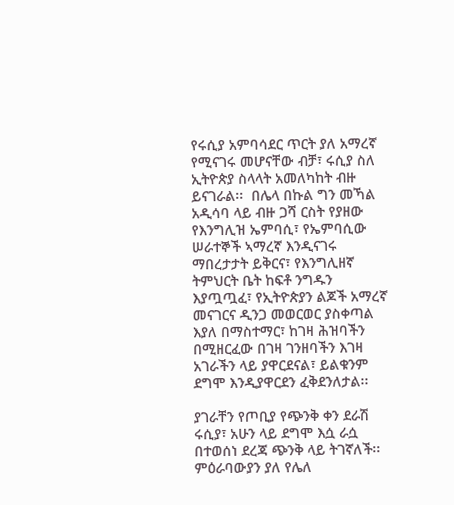የሩሲያ አምባሳደር ጥርት ያለ አማረኛ የሚናገሩ መሆናቸው ብቻ፣ ሩሲያ ስለ ኢትዮጵያ ስላላት አመለካከት ብዙ ይናገራል፡፡  በሌላ በኩል ግን መኻል አዲሳባ ላይ ብዙ ጋሻ ርስት የያዘው የእንግሊዝ ኤምባሲ፣ የኤምባሲው ሠራተኞች ኣማረኛ እንዲናገሩ ማበረታታት ይቅርና፣ የእንግሊዘኛ ትምህርት ቤት ከፍቶ ንግዱን እያጧጧፈ፣ የኢትዮጵያን ልጆች አማረኛ መናገርና ዲንጋ መወርወር ያስቀጣል እያለ በማስተማር፣ ከገዛ ሕዝባችን በሚዘርፈው በገዛ ገንዘባችን እገዛ አገራችን ላይ ያዋርደናል፣ ይልቁንም ደግሞ እንዲያዋርደን ፈቅደንለታል፡፡

ያገራቸን የጦቢያ የጭንቅ ቀን ደራሽ ሩሲያ፣ አሁን ላይ ደግሞ እሷ ራሷ በተወሰነ ደረጃ ጭንቅ ላይ ትገኛለች፡፡  ምዕራባውያን ያለ የሌለ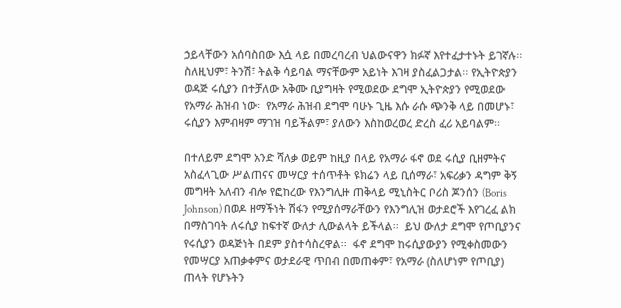ኃይላቸውን አሰባስበው እሷ ላይ በመረባረብ ህልውናዋን ክፉኛ እየተፈታተኑት ይገኛሉ፡፡  ስለዚህም፣ ትንሽ፣ ትልቅ ሳይባል ማናቸውም አይነት እገዛ ያስፈልጋታል፡፡ የኢትዮጵያን ወዳጅ ሩሲያን በተቻለው አቅሙ ቢያግዛት የሚወደው ደግሞ ኢትዮጵያን የሚወደው የአማራ ሕዝብ ነው፡  የአማራ ሕዝብ ደግሞ ባሁኑ ጊዜ እሱ ራሱ ጭንቅ ላይ በመሆኑ፣ ሩሲያን እምብዛም ማገዝ ባይችልም፣ ያለውን እስከወረወረ ድረስ ፈሪ አይባልም፡፡

በተለይም ደግሞ አንድ ሻለቃ ወይም ከዚያ በላይ የአማራ ፋኖ ወደ ሩሲያ ቢዘምትና አስፈላጊው ሥልጠናና መሣርያ ተሰጥቶት ዩክሬን ላይ ቢሰማራ፣ አፍሪቃን ዳግም ቅኝ መግዛት አለብን ብሎ የፎከረው የእንግሊዙ ጠቅላይ ሚኒስትር ቦሪስ ጆንሰን (Boris Johnson) በወዶ ዘማችነት ሽፋን የሚያሰማራቸውን የእንግሊዝ ወታደሮች እየገረፈ ልክ በማስገባት ለሩሲያ ከፍተኛ ውለታ ሊውልላት ይችላል፡፡  ይህ ውለታ ደግሞ የጦቢያንና የሩሲያን ወዳጅነት በደም ያስተሳስረዋል፡፡  ፋኖ ደግሞ ከሩሲያውያን የሚቀስመውን የመሣርያ አጠቃቀምና ወታደራዊ ጥበብ በመጠቀም፣ የአማራ (ስለሆነም የጦቢያ) ጠላት የሆኑትን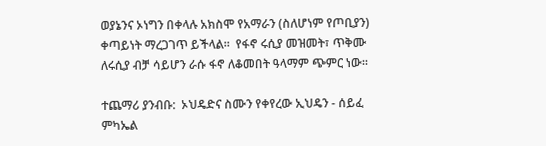ወያኔንና ኦነግን በቀላሉ አክስሞ የአማራን (ስለሆነም የጦቢያን) ቀጣይነት ማረጋገጥ ይችላል፡፡  የፋኖ ሩሲያ መዝመት፣ ጥቅሙ ለሩሲያ ብቻ ሳይሆን ራሱ ፋኖ ለቆመበት ዓላማም ጭምር ነው፡፡

ተጨማሪ ያንብቡ:  ኦህዴድና ስሙን የቀየረው ኢህዴን - ሰይፈ ምካኤል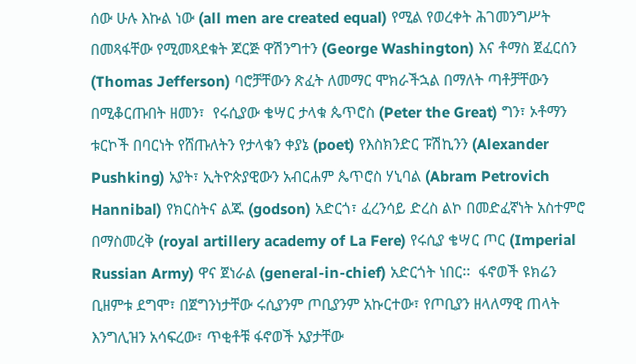ሰው ሁሉ እኩል ነው (all men are created equal) የሚል የወረቀት ሕገመንግሥት በመጻፋቸው የሚመጻደቁት ጆርጅ ዋሽንግተን (George Washington) እና ቶማስ ጀፈርሰን (Thomas Jefferson) ባሮቻቸውን ጽፈት ለመማር ሞክራችኋል በማለት ጣቶቻቸውን በሚቆርጡበት ዘመን፣  የሩሲያው ቄሣር ታላቁ ጴጥሮስ (Peter the Great) ግን፣ ኦቶማን ቱርኮች በባርነት የሸጡለትን የታላቁን ቀያኔ (poet) የእስክንድር ፑሽኪንን (Alexander Pushking) አያት፣ ኢትዮጵያዊውን አብርሐም ጴጥሮስ ሃኒባል (Abram Petrovich Hannibal) የክርስትና ልጁ (godson) አድርጎ፣ ፈረንሳይ ድረስ ልኮ በመድፈኛነት አስተምሮ በማስመረቅ (royal artillery academy of La Fere) የሩሲያ ቄሣር ጦር (Imperial Russian Army) ዋና ጀነራል (general-in-chief) አድርጎት ነበር፡፡  ፋኖወች ዩክሬን ቢዘምቱ ደግሞ፣ በጀግንነታቸው ሩሲያንም ጦቢያንም አኩርተው፣ የጦቢያን ዘላለማዊ ጠላት እንግሊዝን አሳፍረው፣ ጥቂቶቹ ፋኖወች አያታቸው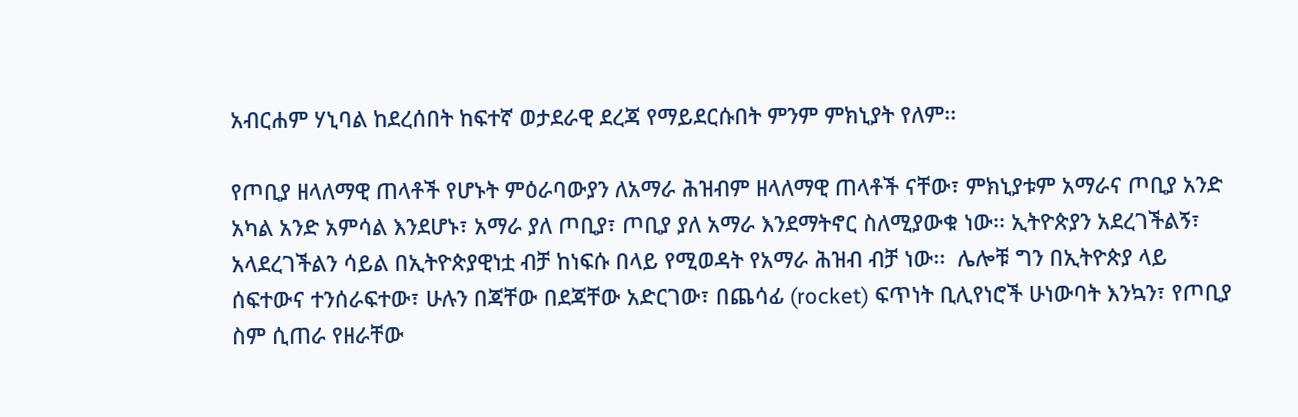አብርሐም ሃኒባል ከደረሰበት ከፍተኛ ወታደራዊ ደረጃ የማይደርሱበት ምንም ምክኒያት የለም፡፡

የጦቢያ ዘላለማዊ ጠላቶች የሆኑት ምዕራባውያን ለአማራ ሕዝብም ዘላለማዊ ጠላቶች ናቸው፣ ምክኒያቱም አማራና ጦቢያ አንድ አካል አንድ አምሳል እንደሆኑ፣ አማራ ያለ ጦቢያ፣ ጦቢያ ያለ አማራ እንደማትኖር ስለሚያውቁ ነው፡፡ ኢትዮጵያን አደረገችልኝ፣ አላደረገችልን ሳይል በኢትዮጵያዊነቷ ብቻ ከነፍሱ በላይ የሚወዳት የአማራ ሕዝብ ብቻ ነው፡፡  ሌሎቹ ግን በኢትዮጵያ ላይ ሰፍተውና ተንሰራፍተው፣ ሁሉን በጃቸው በደጃቸው አድርገው፣ በጨሳፊ (rocket) ፍጥነት ቢሊየነሮች ሁነውባት እንኳን፣ የጦቢያ ስም ሲጠራ የዘራቸው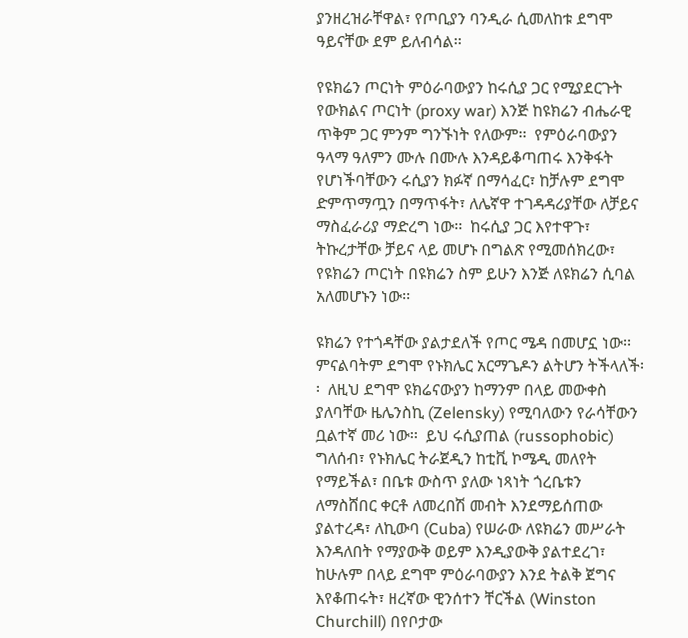ያንዘረዝራቸዋል፣ የጦቢያን ባንዲራ ሲመለከቱ ደግሞ ዓይናቸው ደም ይለብሳል፡፡

የዩክሬን ጦርነት ምዕራባውያን ከሩሲያ ጋር የሚያደርጉት የውክልና ጦርነት (proxy war) እንጅ ከዩክሬን ብሔራዊ ጥቅም ጋር ምንም ግንኙነት የለውም፡፡  የምዕራባውያን ዓላማ ዓለምን ሙሉ በሙሉ እንዳይቆጣጠሩ እንቅፋት የሆነችባቸውን ሩሲያን ክፉኛ በማሳፈር፣ ከቻሉም ደግሞ ድምጥማጧን በማጥፋት፣ ለሌኛዋ ተገዳዳሪያቸው ለቻይና ማስፈራሪያ ማድረግ ነው፡፡  ከሩሲያ ጋር እየተዋጉ፣ ትኩረታቸው ቻይና ላይ መሆኑ በግልጽ የሚመሰክረው፣ የዩክሬን ጦርነት በዩክሬን ስም ይሁን እንጅ ለዩክሬን ሲባል አለመሆኑን ነው፡፡

ዩክሬን የተጎዳቸው ያልታደለች የጦር ሜዳ በመሆኗ ነው፡፡  ምናልባትም ደግሞ የኑክሌር አርማጌዶን ልትሆን ትችላለች፡፡  ለዚህ ደግሞ ዩክሬናውያን ከማንም በላይ መውቀስ ያለባቸው ዜሌንስኪ (Zelensky) የሚባለውን የራሳቸውን ቧልተኛ መሪ ነው፡፡  ይህ ሩሲያጠል (russophobic) ግለሰብ፣ የኑክሌር ትራጀዲን ከቲቪ ኮሜዲ መለየት የማይችል፣ በቤቱ ውስጥ ያለው ነጻነት ጎረቤቱን ለማስሸበር ቀርቶ ለመረበሽ መብት እንደማይሰጠው ያልተረዳ፣ ለኪውባ (Cuba) የሠራው ለዩክሬን መሥራት እንዳለበት የማያውቅ ወይም እንዲያውቅ ያልተደረገ፣ ከሁሉም በላይ ደግሞ ምዕራባውያን እንደ ትልቅ ጀግና እየቆጠሩት፣ ዘረኛው ዊንሰተን ቸርችል (Winston Churchill) በየቦታው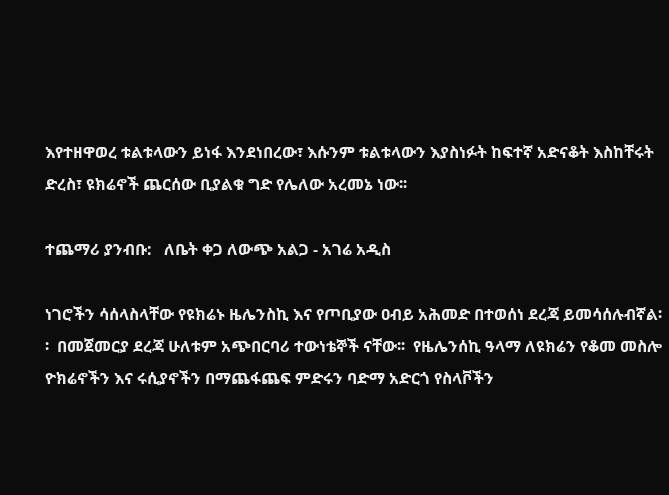እየተዘዋወረ ቱልቱላውን ይነፋ እንደነበረው፣ እሱንም ቱልቱላውን እያስነፉት ከፍተኛ አድናቆት እስከቸሩት ድረስ፣ ዩክሬኖች ጨርሰው ቢያልቁ ግድ የሌለው አረመኔ ነው፡፡

ተጨማሪ ያንብቡ:   ለቤት ቀጋ ለውጭ አልጋ - አገሬ አዲስ

ነገሮችን ሳሰላስላቸው የዩክሬኑ ዜሌንስኪ እና የጦቢያው ዐብይ አሕመድ በተወሰነ ደረጃ ይመሳሰሉብኛል፡፡  በመጀመርያ ደረጃ ሁለቱም አጭበርባሪ ተውነቴኞች ናቸው፡፡  የዜሌንሰኪ ዓላማ ለዩክሬን የቆመ መስሎ ዮክሬኖችን እና ሩሲያኖችን በማጨፋጨፍ ምድሩን ባድማ አድርጎ የስላቮችን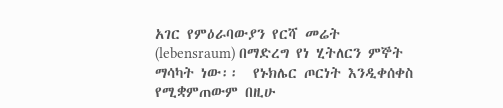አገር የምዕራባውያን የርሻ መሬት (lebensraum) በማድረግ የነ ሂትለርን ምኞት ማሳካት ነው፡፡  የኑክሌር ጦርነት እንዲቀሰቀስ የሚቋምጠውም በዚሁ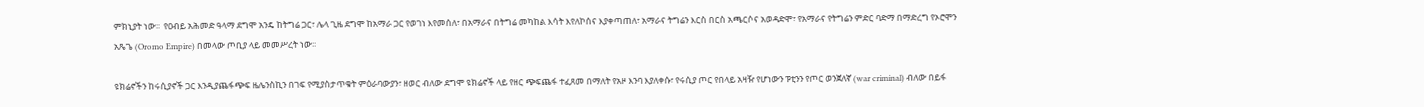ምክኒያት ነው፡፡  የዐብይ አሕመድ ዓላማ ደግሞ አንዴ ከትግሬ ጋር፣ ሌላ ጊዜ ደግሞ ከአማራ ጋር የወገነ እየመሰለ፣ በአማራና በትግሬ መካከል እሳት እየለኮሰና እያቀጣጠለ፣ አማራና ትግሬን እርስ በርስ አጫርሶና አወዳድሞ፣ የአማራና የትግሬን ምድር ባድማ በማድረግ የኦሮሞን አጼጌ (Oromo Empire) በመላው ጦቢያ ላይ መመሥረት ነው፡፡

ዩክሬኖችን ከሩሲያኖች ጋር እንዲያጨፋጭፍ ዜሌንስኪን በገፍ የሚያስታጥቁት ምዕራባውያን፣ ዘወር ብለው ደግሞ ዩክሬኖች ላይ የዘር ጭፍጨፋ ተፈጸመ በማለት የአዞ እንባ እያለቀሱ፣ የሩሲያ ጦር የበላይ አዛዥ የሆነውን ፑቲንን የጦር ወንጀለኛ (war criminal) ብለው በይፋ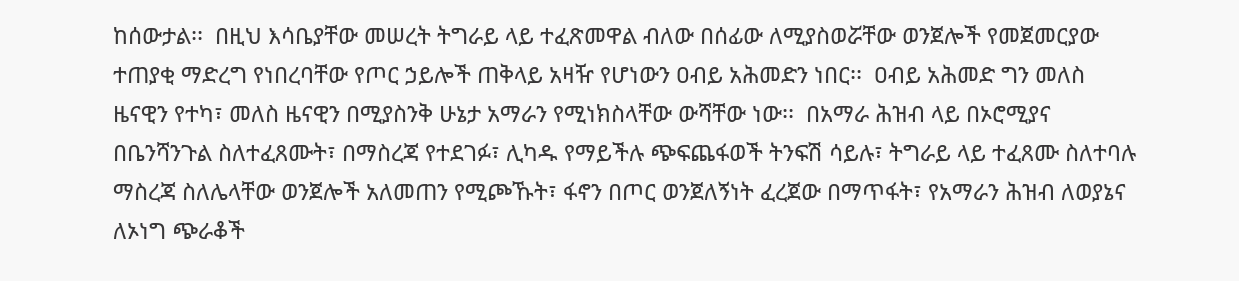ከሰውታል፡፡  በዚህ እሳቤያቸው መሠረት ትግራይ ላይ ተፈጽመዋል ብለው በሰፊው ለሚያስወሯቸው ወንጀሎች የመጀመርያው ተጠያቂ ማድረግ የነበረባቸው የጦር ኃይሎች ጠቅላይ አዛዥ የሆነውን ዐብይ አሕመድን ነበር፡፡  ዐብይ አሕመድ ግን መለስ ዜናዊን የተካ፣ መለስ ዜናዊን በሚያስንቅ ሁኔታ አማራን የሚነክስላቸው ውሻቸው ነው፡፡  በአማራ ሕዝብ ላይ በኦሮሚያና በቤንሻንጉል ስለተፈጸሙት፣ በማስረጃ የተደገፉ፣ ሊካዱ የማይችሉ ጭፍጨፋወች ትንፍሽ ሳይሉ፣ ትግራይ ላይ ተፈጸሙ ስለተባሉ ማስረጃ ስለሌላቸው ወንጀሎች አለመጠን የሚጮኹት፣ ፋኖን በጦር ወንጀለኝነት ፈረጀው በማጥፋት፣ የአማራን ሕዝብ ለወያኔና ለኦነግ ጭራቆች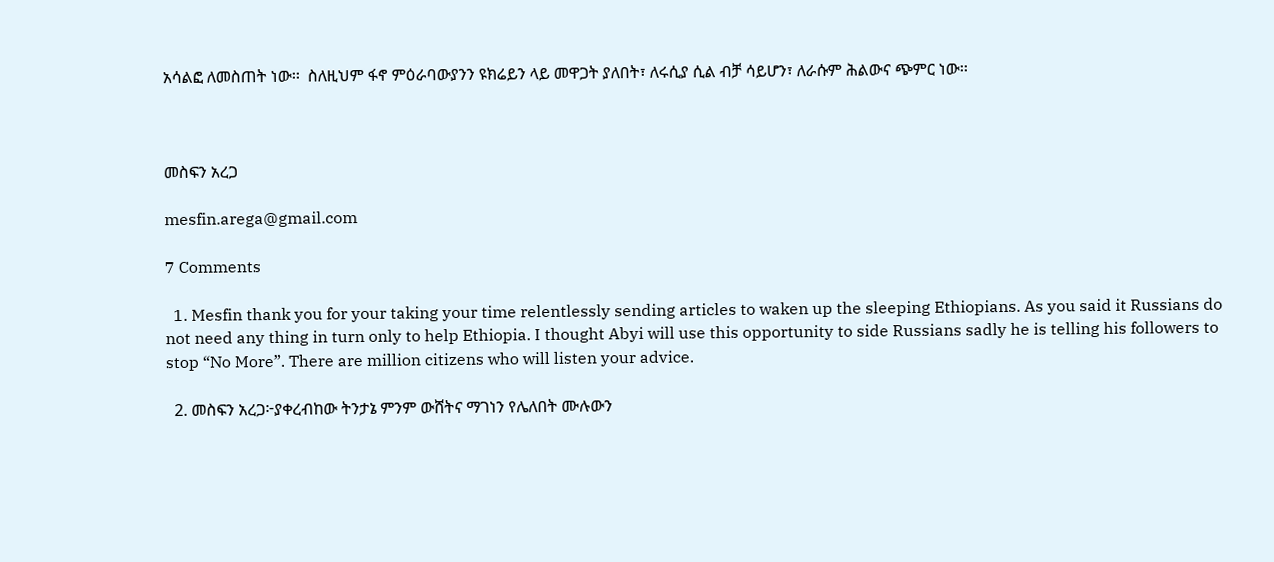አሳልፎ ለመስጠት ነው፡፡  ስለዚህም ፋኖ ምዕራባውያንን ዩክሬይን ላይ መዋጋት ያለበት፣ ለሩሲያ ሲል ብቻ ሳይሆን፣ ለራሱም ሕልውና ጭምር ነው፡፡



መስፍን አረጋ

mesfin.arega@gmail.com

7 Comments

  1. Mesfin thank you for your taking your time relentlessly sending articles to waken up the sleeping Ethiopians. As you said it Russians do not need any thing in turn only to help Ethiopia. I thought Abyi will use this opportunity to side Russians sadly he is telling his followers to stop “No More”. There are million citizens who will listen your advice.

  2. መስፍን አረጋ፦ያቀረብከው ትንታኔ ምንም ውሸትና ማገነን የሌለበት ሙሉውን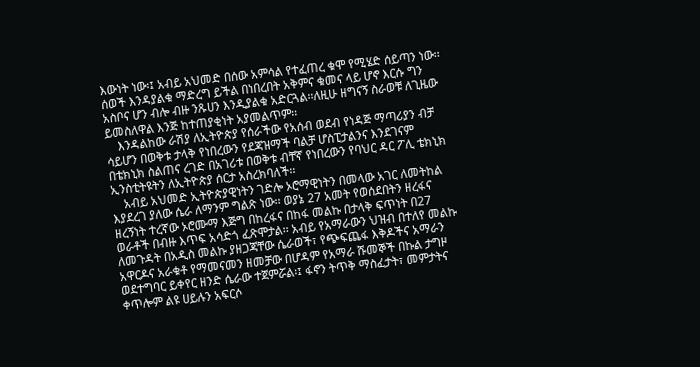እውነት ነው፡፤ አብይ አህመድ በሰው አምሳል የተፈጠረ ቁሞ የሚሄድ ሰይጣን ነው፡፡ ሰወች እንዳያልቁ ማድረግ ይችል በነበረበት አቅምና ቁመና ላይ ሆኖ እርሱ ግን አስቦና ሆን ብሎ ብዙ ንጹሀን እንዲያልቁ አድርጓል፡፡ለዚሁ ዘግናኝ ስራወቹ ለጊዜው ይመስለዋል እንጅ ከተጠያቂነት አያመልጥም፡፡
    እንዳልከው ራሽያ ለኢትዮጵያ የሰራችው የአሰብ ወደብ የነዳጅ ማጣሪያን ብቻ ሳይሆን በወቅቱ ታላቅ የነበረውን የደጃዝማች ባልቻ ሆስፒታልንና እንደገናም በቴክኒክ ስልጠና ረገድ በአገሪቱ በወቅቱ ብቸኛ የነበረውን የባህር ዳር ፖሊ ቴክኒክ ኢንስቲትዩትን ለኢትዮጵያ ሰርታ አስረክባለች፡፡
    አብይ አህመድ ኢትዮጵያዊነትን ገድሎ ኦሮማዊነትን በመላው አገር ለመትከል እያደረገ ያለው ሴራ ለማንም ግልጽ ነው፡፡ ወያኔ 27 አመት የወሰደበትን ዘረፋና ዘረኝነት ተረኛው ኦሮሙማ እጅግ በከረፋና በከፋ መልኩ በታላቅ ፍጥነት በ27 ወራቶች በብዙ እጥፍ አሳድጎ ፈጽሞታል፡፡ አብይ የአማራውን ህዝብ በተለየ መልኩ ለመጉዳት በአዲስ መልኩ ያዘጋጃቸው ሴራወች፣ የጭፍጨፋ እቅዶችና አማራን አዋርዶና አራቁቶ የማመናመን ዘመቻው በሆዳም የአማራ ሹመኞች በኩል ታግዞ ወደተግባር ይቀየር ዘንድ ሴራው ተጀምሯል፡፤ ፋኖን ትጥቅ ማስፈታት፣ መምታትና ቀጥሎም ልዩ ሀይሉን አፍርሶ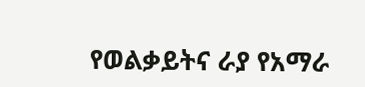የወልቃይትና ራያ የአማራ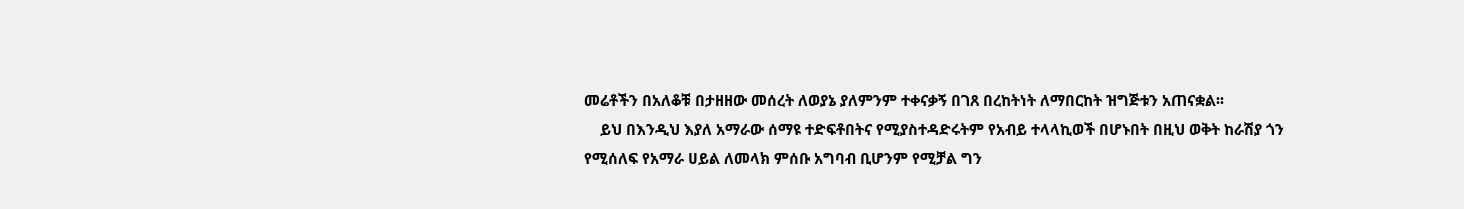መሬቶችን በአለቆቹ በታዘዘው መሰረት ለወያኔ ያለምንም ተቀናቃኝ በገጸ በረከትነት ለማበርከት ዝግጅቱን አጠናቋል፡፡
    ይህ በእንዲህ እያለ አማራው ሰማዩ ተድፍቶበትና የሚያስተዳድሩትም የአብይ ተላላኪወች በሆኑበት በዚህ ወቅት ከራሽያ ጎን የሚሰለፍ የአማራ ሀይል ለመላክ ምሰቡ አግባብ ቢሆንም የሚቻል ግን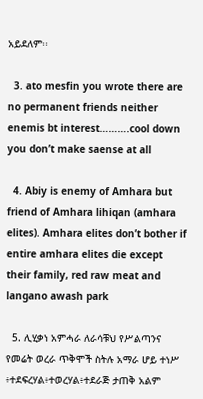አይደለም፡፡

  3. ato mesfin you wrote there are no permanent friends neither enemis bt interest……….cool down you don’t make saense at all

  4. Abiy is enemy of Amhara but friend of Amhara lihiqan (amhara elites). Amhara elites don’t bother if entire amhara elites die except their family, red raw meat and langano awash park

  5. ሊሂቃነ አምሓራ ለራሳቹህ የሥልጣንና የመሬት ወረራ ጥቅሞች ስትሉ አማራ ሆይ ተነሥ ፥ተደፍረሃል፥ተወረሃል፥ተደራጅ ታጠቅ አልም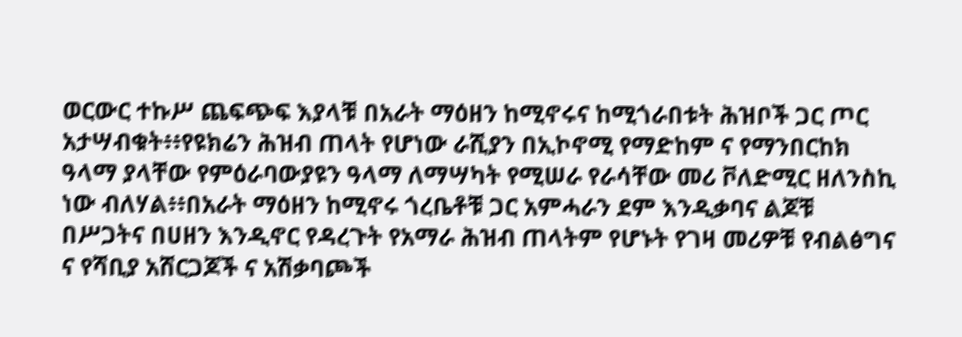ወርውር ተኩሥ ጨፍጭፍ እያላቹ በአራት ማዕዘን ከሚኖሩና ከሚጎራበቱት ሕዝቦች ጋር ጦር አታሣብቁት፥፥የዩክሬን ሕዝብ ጠላት የሆነው ራሺያን በኢኮኖሚ የማድከም ና የማንበርከክ ዓላማ ያላቸው የምዕራባውያዩን ዓላማ ለማሣካት የሚሠራ የራሳቸው መሪ ቮለድሚር ዘለንስኪ ነው ብለሃል፥፥በአራት ማዕዘን ከሚኖሩ ጎረቤቶቹ ጋር አምሓራን ደም እንዲቃባና ልጆቹ በሥጋትና በሀዘን እንዲኖር የዳረጉት የአማራ ሕዝብ ጠላትም የሆኑት የገዛ መሪዎቹ የብልፅግና ና የሻቢያ አሸርጋጆች ና አሽቃባጮች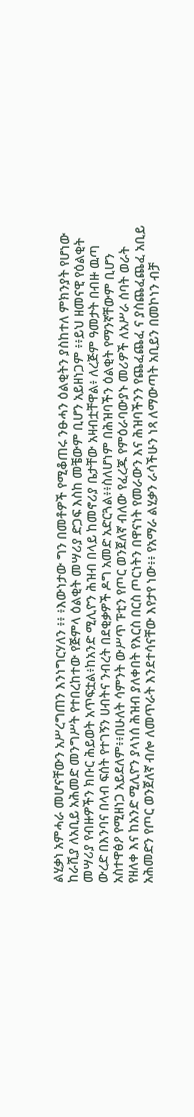ልሂቃነ አምሓራ መሆናቸውን አሥረግጠን እንነግርሃለን ፥፥ ፥እውነታው ግን በመቶዎች የሚቆጠሩ ንፁሓን ዕልቂትን ያስከተለ ምክንያት የሆነው ከራሺያ ለአቢይ አሕመድ መንግሥት የተበረከተው የጅምላ ዕልቂት መሣሪያ ድጋፍ እስከ መቼውም ቢሆን አይዘነጋም ፥፥ይህ ዘመናዊ የዕልቂት መሣሪያ የብዙዎችን ክቡር ሕይወት አጥፍቷል፥ከአንድ ሚሊዮን ሕዝብ በላይ ከመኖሪያ ቤታቸው አዛብቷቸዋል፥ ለረጅም ዓመታት በብዙ ዉጣ ውረድ በእንባና በላብ ፍሰት የተገኝን ሀብትና ንብረት በደቂቃዎች ዶግ አመድ አድርጓል፥፥ስለሆነም በሕዝባችን ዕልቂት የማንኛቸውም ቢሆን አስተዋፅዖ የሚዘነጋ አይደለም፥፥በሁለት ሳምንት ውሥጥ ፑቲን የጦር ወንጀለኛ ብለው የፈረጁ የምዕራባውያኑ መሪዎች ለአሥራ ሰባት ወራት የዘለቀ እና ከአንድ ሚሊዮን ያላነሰ ሕዝብ ያለቀበት የእርስ በርስ ጦርነትን በዋናነት የመራውን እና ሕዝባችንን የጨፈጨፈ ና ያስጨፈጨፈ አቢይ አሕመድን የጦር ወንጀለኛ ብሎ ለመጥራት እንደተሳናቸው እየታየ ነው፥፥ የአማራ ልሂቃን ራሳችሁን ነጻ ለማውጣት አቢይን በመኮነን ብቻ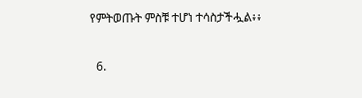የምትወጡት ምስቹ ተሆነ ተሳስታችሗል፥፥

  6.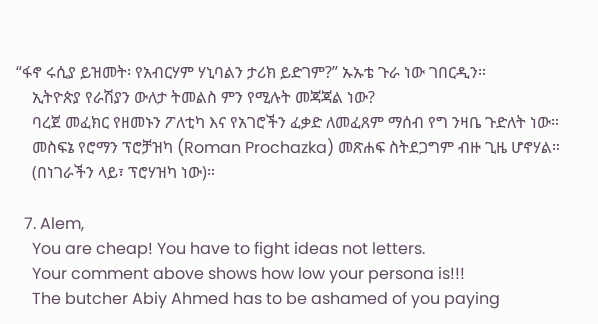“ፋኖ ሩሲያ ይዝመት፡ የአብርሃም ሃኒባልን ታሪክ ይድገም?” ኡኡቴ ጉራ ነው ገበርዲን።
    ኢትዮጵያ የራሽያን ውለታ ትመልስ ምን የሚሉት መጃጃል ነው?
    ባረጀ መፈክር የዘመኑን ፖለቲካ እና የአገሮችን ፈቃድ ለመፈጸም ማሰብ የግ ንዛቤ ጉድለት ነው።
    መስፍኔ የሮማን ፕሮቻዝካ (Roman Prochazka) መጽሐፍ ስትደጋግም ብዙ ጊዜ ሆኖሃል።
    (በነገራችን ላይ፣ ፕሮሃዝካ ነው)።

  7. Alem,
    You are cheap! You have to fight ideas not letters.
    Your comment above shows how low your persona is!!!
    The butcher Abiy Ahmed has to be ashamed of you paying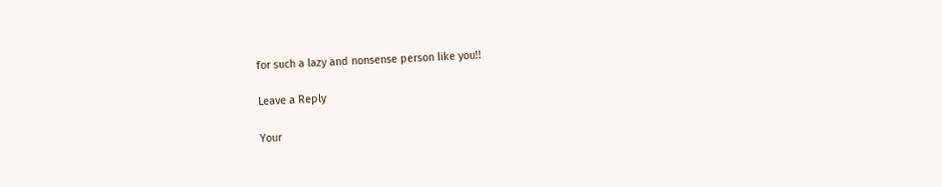for such a lazy and nonsense person like you!!

Leave a Reply

Your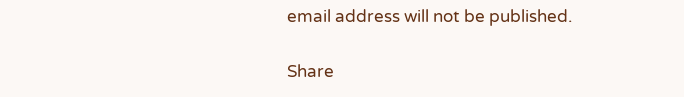email address will not be published.

Share